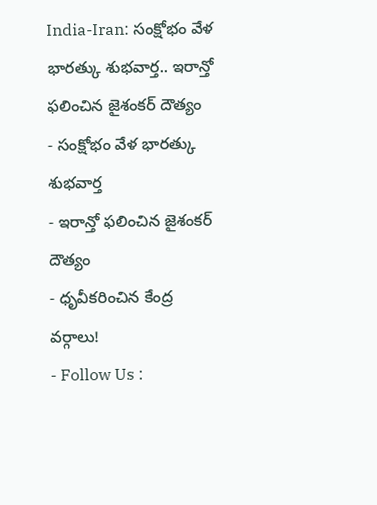India-Iran: సంక్షోభం వేళ భారత్కు శుభవార్త.. ఇరాన్తో ఫలించిన జైశంకర్ దౌత్యం
- సంక్షోభం వేళ భారత్కు శుభవార్త
- ఇరాన్తో ఫలించిన జైశంకర్ దౌత్యం
- ధృవీకరించిన కేంద్ర వర్గాలు!
- Follow Us :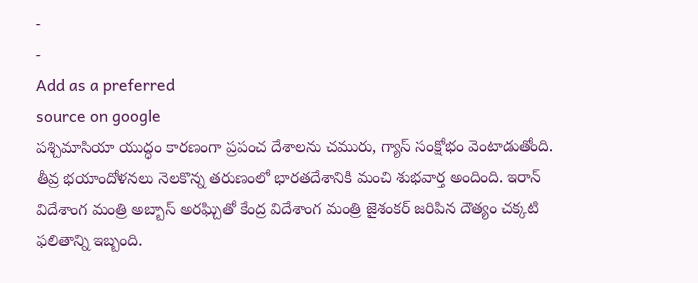-
-
Add as a preferred
source on google
పశ్చిమాసియా యుద్ధం కారణంగా ప్రపంచ దేశాలను చమురు, గ్యాస్ సంక్షోభం వెంటాడుతోంది. తీవ్ర భయాందోళనలు నెలకొన్న తరుణంలో భారతదేశానికి మంచి శుభవార్త అందింది. ఇరాన్ విదేశాంగ మంత్రి అబ్బాస్ అరఘ్చితో కేంద్ర విదేశాంగ మంత్రి జైశంకర్ జరిపిన దౌత్యం చక్కటి ఫలితాన్ని ఇబ్బంది.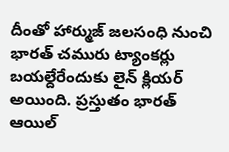దీంతో హార్ముజ్ జలసంధి నుంచి భారత్ చమురు ట్యాంకర్లు బయల్దేరేందుకు లైన్ క్లియర్ అయింది. ప్రస్తుతం భారత్ ఆయిల్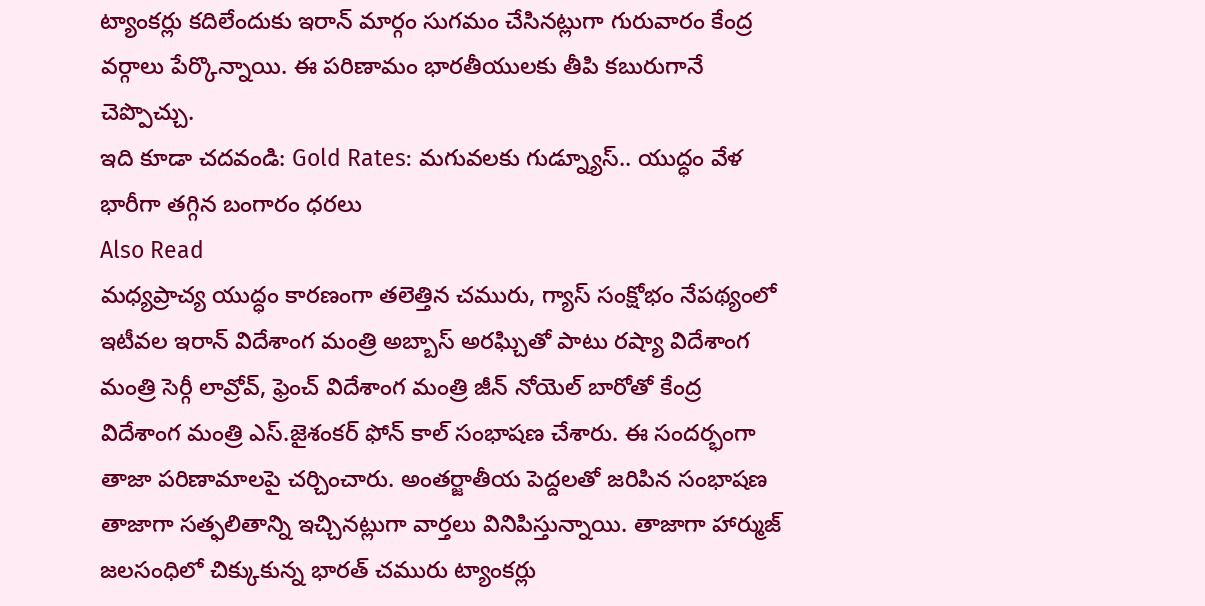ట్యాంకర్లు కదిలేందుకు ఇరాన్ మార్గం సుగమం చేసినట్లుగా గురువారం కేంద్ర వర్గాలు పేర్కొన్నాయి. ఈ పరిణామం భారతీయులకు తీపి కబురుగానే చెప్పొచ్చు.
ఇది కూడా చదవండి: Gold Rates: మగువలకు గుడ్న్యూస్.. యుద్ధం వేళ భారీగా తగ్గిన బంగారం ధరలు
Also Read
మధ్యప్రాచ్య యుద్ధం కారణంగా తలెత్తిన చమురు, గ్యాస్ సంక్షోభం నేపథ్యంలో ఇటీవల ఇరాన్ విదేశాంగ మంత్రి అబ్బాస్ అరఘ్చితో పాటు రష్యా విదేశాంగ మంత్రి సెర్గీ లావ్రోవ్, ఫ్రెంచ్ విదేశాంగ మంత్రి జీన్ నోయెల్ బారోతో కేంద్ర విదేశాంగ మంత్రి ఎస్.జైశంకర్ ఫోన్ కాల్ సంభాషణ చేశారు. ఈ సందర్భంగా తాజా పరిణామాలపై చర్చించారు. అంతర్జాతీయ పెద్దలతో జరిపిన సంభాషణ తాజాగా సత్ఫలితాన్ని ఇచ్చినట్లుగా వార్తలు వినిపిస్తున్నాయి. తాజాగా హార్ముజ్ జలసంధిలో చిక్కుకున్న భారత్ చమురు ట్యాంకర్లు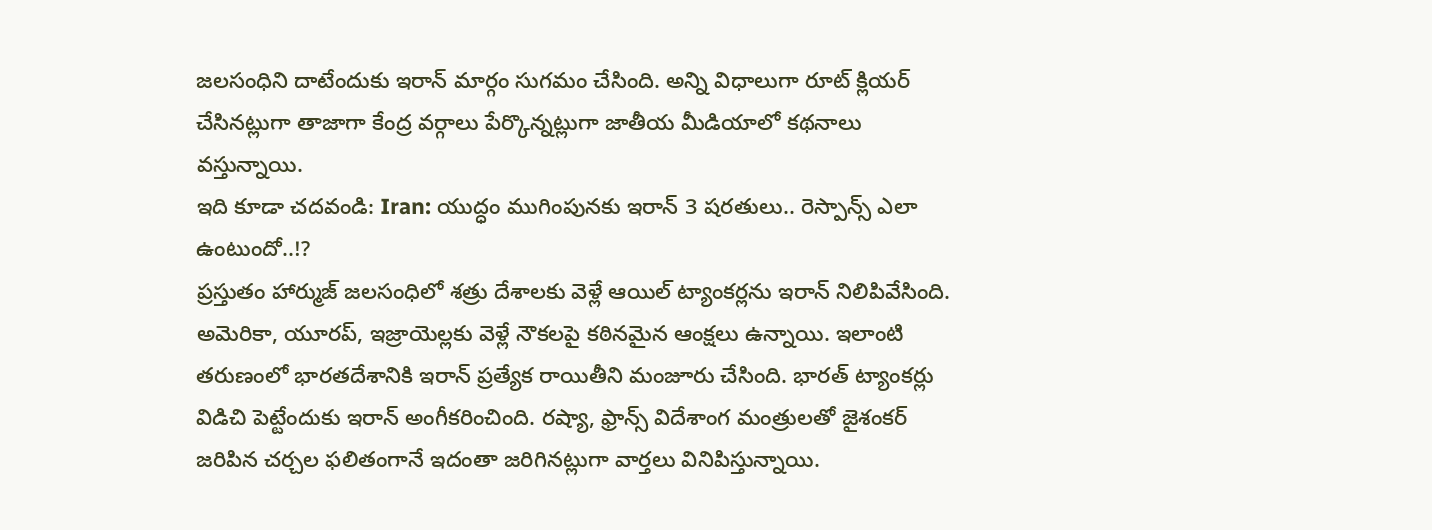జలసంధిని దాటేందుకు ఇరాన్ మార్గం సుగమం చేసింది. అన్ని విధాలుగా రూట్ క్లియర్ చేసినట్లుగా తాజాగా కేంద్ర వర్గాలు పేర్కొన్నట్లుగా జాతీయ మీడియాలో కథనాలు వస్తున్నాయి.
ఇది కూడా చదవండి: Iran: యుద్ధం ముగింపునకు ఇరాన్ 3 షరతులు.. రెస్పాన్స్ ఎలా ఉంటుందో..!?
ప్రస్తుతం హార్ముజ్ జలసంధిలో శత్రు దేశాలకు వెళ్లే ఆయిల్ ట్యాంకర్లను ఇరాన్ నిలిపివేసింది. అమెరికా, యూరప్, ఇజ్రాయెల్లకు వెళ్లే నౌకలపై కఠినమైన ఆంక్షలు ఉన్నాయి. ఇలాంటి తరుణంలో భారతదేశానికి ఇరాన్ ప్రత్యేక రాయితీని మంజూరు చేసింది. భారత్ ట్యాంకర్లు విడిచి పెట్టేందుకు ఇరాన్ అంగీకరించింది. రష్యా, ఫ్రాన్స్ విదేశాంగ మంత్రులతో జైశంకర్ జరిపిన చర్చల ఫలితంగానే ఇదంతా జరిగినట్లుగా వార్తలు వినిపిస్తున్నాయి.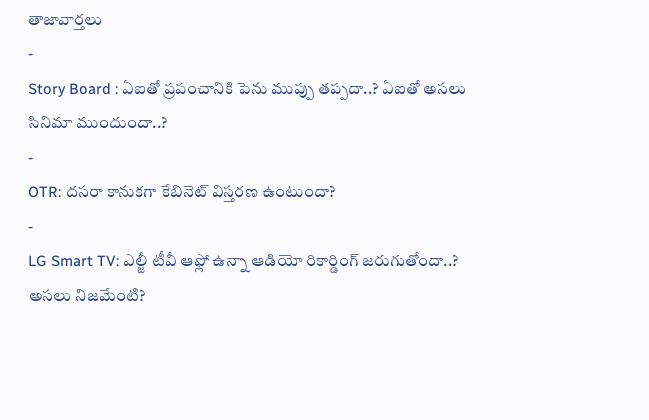తాజావార్తలు
-
Story Board : ఏఐతో ప్రపంచానికి పెను ముప్పు తప్పదా..? ఏఐతో అసలు సినిమా ముందుందా..?
-
OTR: దసరా కానుకగా కేబినెట్ విస్తరణ ఉంటుందా?
-
LG Smart TV: ఎల్జీ టీవీ ఆఫ్లో ఉన్నా ఆడియో రికార్డింగ్ జరుగుతోందా..? అసలు నిజమేంటి?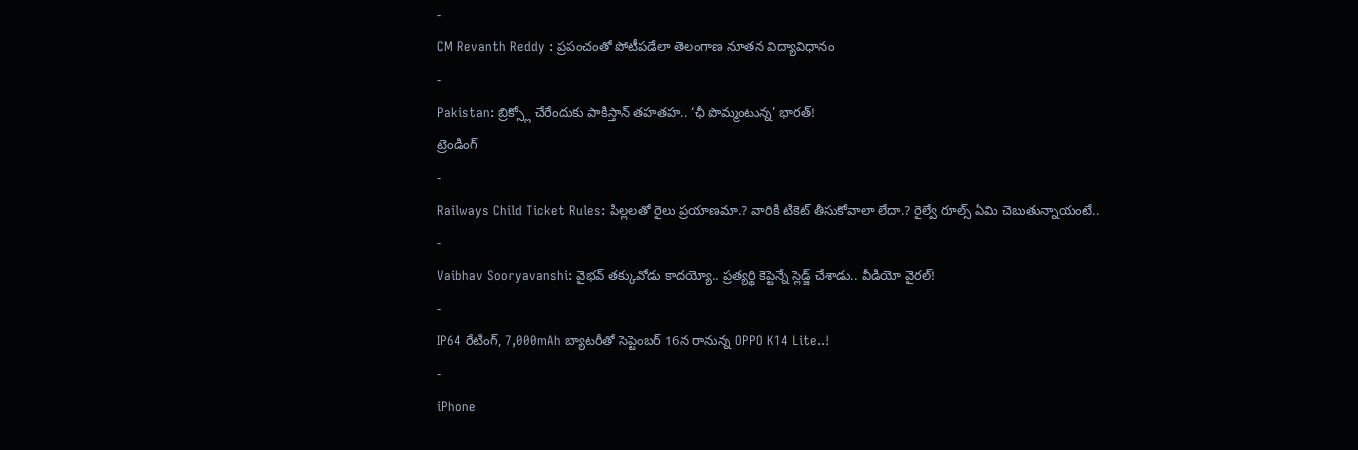-
CM Revanth Reddy : ప్రపంచంతో పోటీపడేలా తెలంగాణ నూతన విద్యావిధానం
-
Pakistan: బ్రిక్స్లో చేరేందుకు పాకిస్తాన్ తహతహ.. ‘ఛీ పొమ్మంటున్న’ భారత్!
ట్రెండింగ్
-
Railways Child Ticket Rules: పిల్లలతో రైలు ప్రయాణమా.? వారికి టికెట్ తీసుకోవాలా లేదా.? రైల్వే రూల్స్ ఏమి చెబుతున్నాయంటే..
-
Vaibhav Sooryavanshi: వైభవ్ తక్కువోడు కాదయ్యో.. ప్రత్యర్థి కెప్టెన్నే స్లెడ్జ్ చేశాడు.. వీడియో వైరల్!
-
IP64 రేటింగ్, 7,000mAh బ్యాటరీతో సెప్టెంబర్ 16న రానున్న OPPO K14 Lite..!
-
iPhone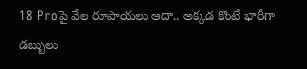18 Proపై వేల రూపాయలు ఆదా.. అక్కడ కొంటే భారీగా డబ్బులు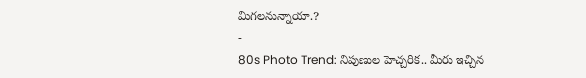మిగలనున్నాయా.?
-
80s Photo Trend: నిపుణుల హెచ్చరిక.. మీరు ఇచ్చిన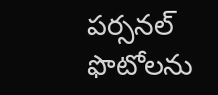పర్సనల్ ఫొటోలను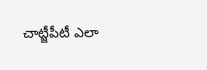చాట్జీపీటీ ఎలా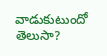వాడుకుటుందో తెలుసా?